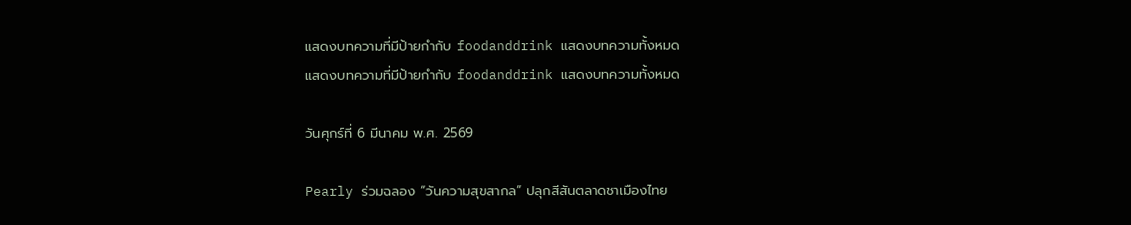แสดงบทความที่มีป้ายกำกับ foodanddrink แสดงบทความทั้งหมด
แสดงบทความที่มีป้ายกำกับ foodanddrink แสดงบทความทั้งหมด

วันศุกร์ที่ 6 มีนาคม พ.ศ. 2569

Pearly ร่วมฉลอง “วันความสุขสากล” ปลุกสีสันตลาดชาเมืองไทย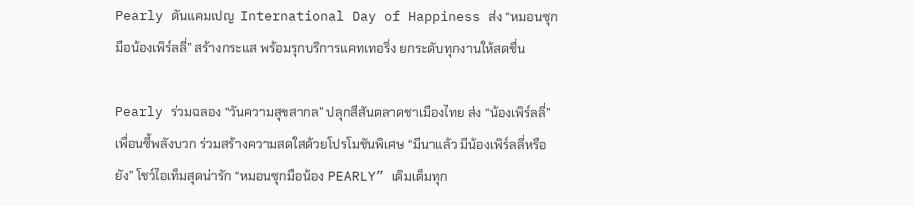Pearly ดันแคมเปญ  International Day of Happiness ส่ง “หมอนซุกมือน้องเพิร์ลลี่” สร้างกระแส พร้อมรุกบริการแคทเทอริ่ง ยกระดับทุกงานให้สดชื่น

Pearly ร่วมฉลอง “วันความสุขสากล” ปลุกสีสันตลาดชาเมืองไทย ส่ง “น้องเพิร์ลลี่” เพื่อนซี้พลังบวก ร่วมสร้างความสดใสด้วยโปรโมชันพิเศษ “มีนาแล้ว มีน้องเพิร์ลลี่หรือยัง” โชว์ไอเท็มสุดน่ารัก “หมอนซุกมือน้อง PEARLY” เติมเต็มทุก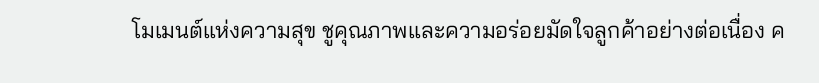โมเมนต์แห่งความสุข ชูคุณภาพและความอร่อยมัดใจลูกค้าอย่างต่อเนื่อง ค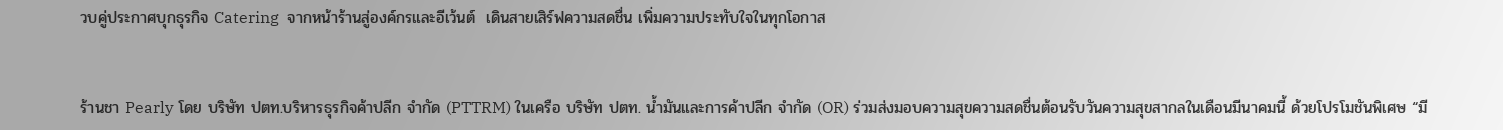วบคู่ประกาศบุกธุรกิจ Catering  จากหน้าร้านสู่องค์กรและอีเว้นต์  เดินสายเสิร์ฟความสดชื่น เพิ่มความประทับใจในทุกโอกาส


ร้านชา Pearly โดย บริษัท ปตท.บริหารธุรกิจค้าปลีก จำกัด (PTTRM) ในเครือ บริษัท ปตท. น้ำมันและการค้าปลีก จำกัด (OR) ร่วมส่งมอบความสุขความสดชื่นต้อนรับวันความสุขสากลในเดือนมีนาคมนี้ ด้วยโปรโมชันพิเศษ “มี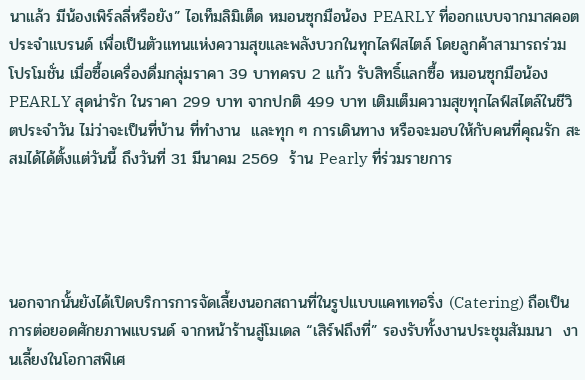นาแล้ว มีน้องเพิร์ลลี่หรือยัง” ไอเท็มลิมิเต็ด หมอนซุกมือน้อง PEARLY ที่ออกแบบจากมาสคอตประจำแบรนด์ เพื่อเป็นตัวแทนแห่งความสุขและพลังบวกในทุกไลฟ์สไตล์ โดยลูกค้าสามารถร่วมโปรโมชั่น เมื่อซื้อเครื่องดื่มกลุ่มราคา 39 บาทครบ 2 แก้ว รับสิทธิ์แลกซื้อ หมอนซุกมือน้อง PEARLY สุดน่ารัก ในราคา 299 บาท จากปกติ 499 บาท เติมเต็มความสุขทุกไลฟ์สไตล์ในชีวิตประจำวัน ไม่ว่าจะเป็นที่บ้าน ที่ทำงาน  และทุก ๆ การเดินทาง หรือจะมอบให้กับคนที่คุณรัก สะสมได้ได้ตั้งแต่วันนี้ ถึงวันที่ 31 มีนาคม 2569  ร้าน Pearly ที่ร่วมรายการ




นอกจากนั้นยังได้เปิดบริการการจัดเลี้ยงนอกสถานที่ในรูปแบบแคทเทอริ่ง (Catering) ถือเป็นการต่อยอดศักยภาพแบรนด์ จากหน้าร้านสู่โมเดล “เสิร์ฟถึงที่” รองรับทั้งงานประชุมสัมมนา  งานเลี้ยงในโอกาสพิเศ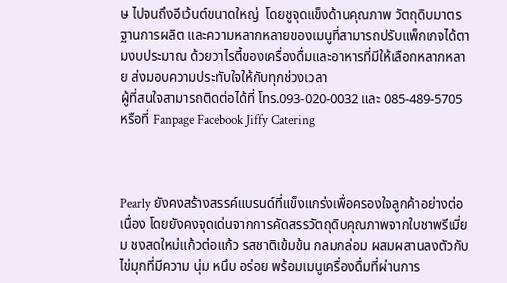ษ ไปจนถึงอีเว้นต์ขนาดใหญ่  โดยชูจุดแข็งด้านคุณภาพ วัตถุดิบมาตรฐานการผลิต และความหลากหลายของเมนูที่สามารถปรับแพ็กเกจได้ตามงบประมาณ ด้วยวาไรตี้ของเครื่องดื่มและอาหารที่มีให้เลือกหลากหลาย ส่งมอบความประทับใจให้กับทุกช่วงเวลา
ผู้ที่สนใจสามารถติดต่อได้ที่ โทร.093-020-0032 และ 085-489-5705
หรือที่ Fanpage Facebook Jiffy Catering



Pearly ยังคงสร้างสรรค์แบรนด์ที่แข็งแกร่งเพื่อครองใจลูกค้าอย่างต่อเนื่อง โดยยังคงจุดเด่นจากการคัดสรรวัตถุดิบคุณภาพจากใบชาพรีเมี่ยม ชงสดใหม่แก้วต่อแก้ว รสชาติเข้มข้น กลมกล่อม ผสมผสานลงตัวกับไข่มุกที่มีความ นุ่ม หนึบ อร่อย พร้อมเมนูเครื่องดื่มที่ผ่านการ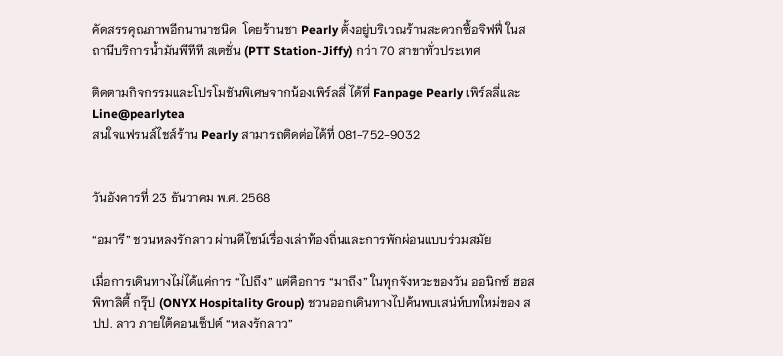คัดสรรคุณภาพอีกนานาชนิด  โดยร้านชา Pearly ตั้งอยู่บริเวณร้านสะดวกซื้อจิฟฟี่ ในสถานีบริการน้ำมันพีทีที สเตชั่น (PTT Station-Jiffy) กว่า 70 สาขาทั่วประเทศ

ติดตามกิจกรรมและโปรโมชันพิเศษจากน้องเพิร์ลลี่ ได้ที่ Fanpage Pearly เพิร์ลลี่และ Line@pearlytea
สนใจแฟรนส์ไชส์ร้าน Pearly สามารถติดต่อได้ที่ 081-752-9032


วันอังคารที่ 23 ธันวาคม พ.ศ. 2568

“อมารี” ชวนหลงรักลาว ผ่านดีไซน์เรื่องเล่าท้องถิ่นและการพักผ่อนแบบร่วมสมัย

เมื่อการเดินทางไม่ได้แค่การ “ไปถึง” แต่คือการ “มาถึง” ในทุกจังหวะของวัน ออนิกซ์ ฮอสพิทาลิตี้ กรุ๊ป (ONYX Hospitality Group) ชวนออกเดินทางไปค้นพบเสน่ห์บทใหม่ของ สปป. ลาว ภายใต้คอนเซ็ปต์ “หลงรักลาว”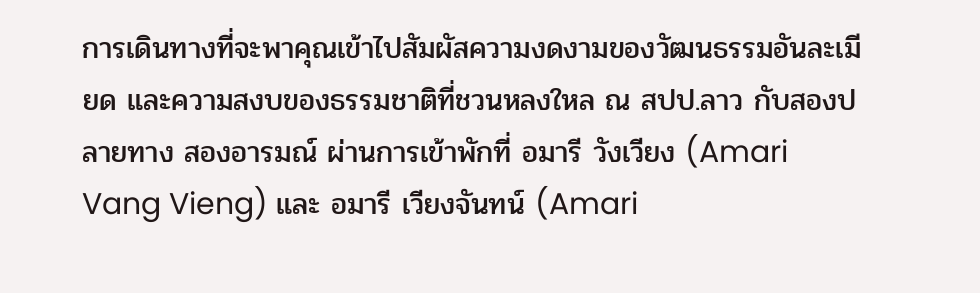การเดินทางที่จะพาคุณเข้าไปสัมผัสความงดงามของวัฒนธรรมอันละเมียด และความสงบของธรรมชาติที่ชวนหลงใหล ณ สปป.ลาว กับสองปลายทาง สองอารมณ์ ผ่านการเข้าพักที่ อมารี วังเวียง (Amari Vang Vieng) และ อมารี เวียงจันทน์ (Amari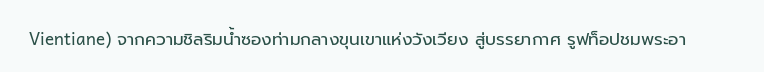Vientiane) จากความชิลริมน้ำซองท่ามกลางขุนเขาแห่งวังเวียง สู่บรรยากาศ รูฟท็อปชมพระอา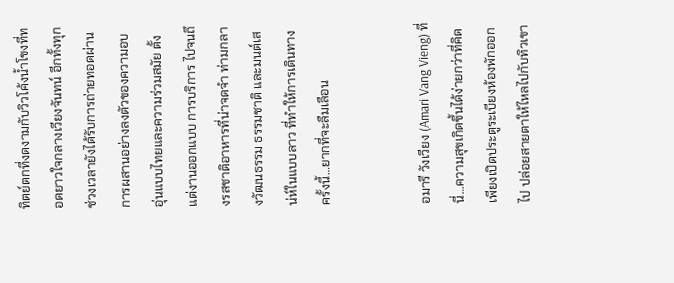ทิตย์ตกที่งดงามกับวิวโค้งน้ำโขงที่ทอดยาวใจกลางเวียงจันทน์ อีกทั้งทุกช่วงเวลายังได้รับการถ่ายทอดผ่านการผสานอย่างลงตัวของความอบอุ่นแบบไทยและความร่วมสมัย ตั้งแต่งานออกแบบ การบริการ ไปจนถึงรสชาติอาหารที่น่าจดจำ ท่ามกลางวัฒนธรรม ธรรมชาติ และมนต์เสน่ห์ในแบบลาว ที่ทำให้การเดินทางครั้งนี้…ยากที่จะลืมเลือน


อมารี วังเวียง (Amari Vang Vieng) ที่นี่…ความสุขเกิดขึ้นได้ง่ายกว่าที่คิด เพียงเปิดประตูระเบียงห้องพักออกไป ปล่อยสายตาให้ไหลไปกับทิวเขา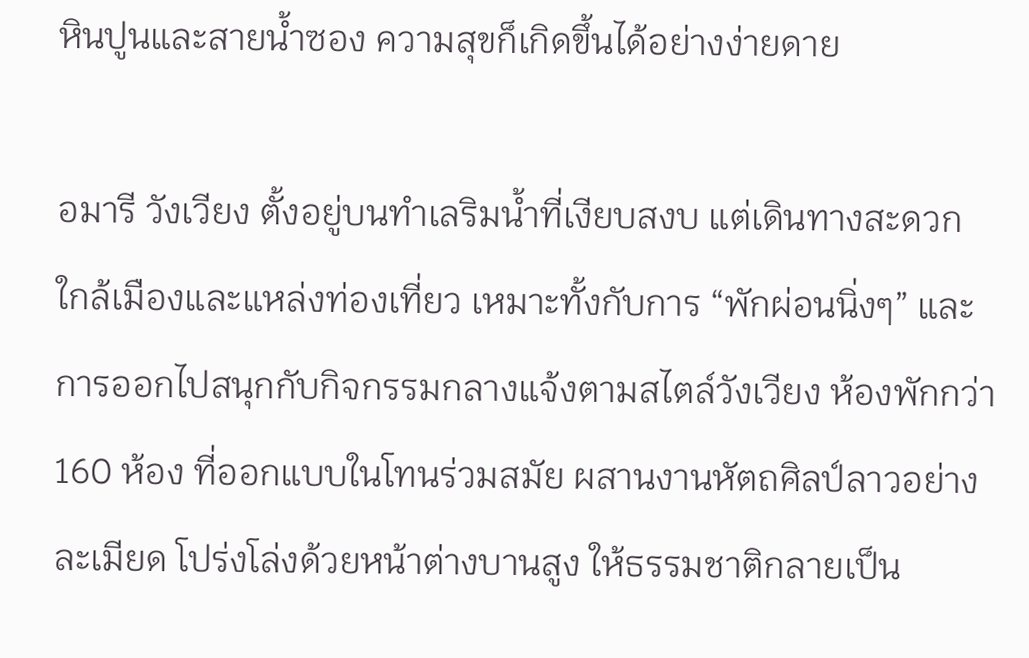หินปูนและสายน้ำซอง ความสุขก็เกิดขึ้นได้อย่างง่ายดาย

อมารี วังเวียง ตั้งอยู่บนทำเลริมน้ำที่เงียบสงบ แต่เดินทางสะดวก ใกล้เมืองและแหล่งท่องเที่ยว เหมาะทั้งกับการ “พักผ่อนนิ่งๆ” และการออกไปสนุกกับกิจกรรมกลางแจ้งตามสไตล์วังเวียง ห้องพักกว่า 160 ห้อง ที่ออกแบบในโทนร่วมสมัย ผสานงานหัตถศิลป์ลาวอย่างละเมียด โปร่งโล่งด้วยหน้าต่างบานสูง ให้ธรรมชาติกลายเป็น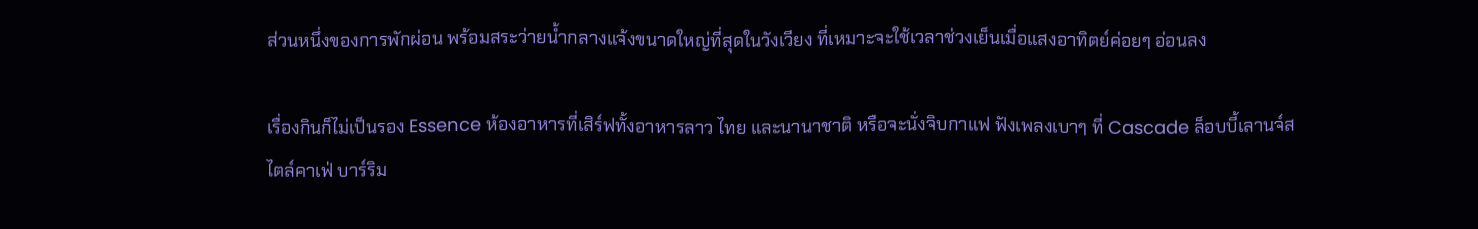ส่วนหนึ่งของการพักผ่อน พร้อมสระว่ายน้ำกลางแจ้งขนาดใหญ่ที่สุดในวังเวียง ที่เหมาะจะใช้เวลาช่วงเย็นเมื่อแสงอาทิตย์ค่อยๆ อ่อนลง

เรื่องกินก็ไม่เป็นรอง Essence ห้องอาหารที่เสิร์ฟทั้งอาหารลาว ไทย และนานาชาติ หรือจะนั่งจิบกาแฟ ฟังเพลงเบาๆ ที่ Cascade ล็อบบี้เลานจ์สไตล์คาเฟ่ บาร์ริม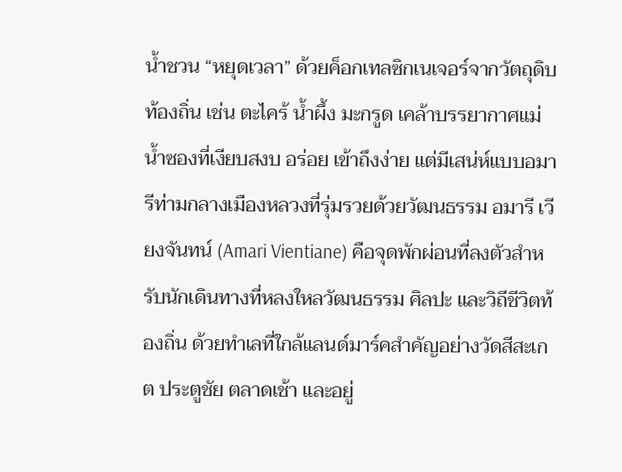น้ำชวน “หยุดเวลา” ด้วยค็อกเทลซิกเนเจอร์จากวัตถุดิบท้องถิ่น เช่น ตะไคร้ น้ำผึ้ง มะกรูด เคล้าบรรยากาศแม่น้ำซองที่เงียบสงบ อร่อย เข้าถึงง่าย แต่มีเสน่ห์แบบอมารีท่ามกลางเมืองหลวงที่รุ่มรวยด้วยวัฒนธรรม อมารี เวียงจันทน์ (Amari Vientiane) คือจุดพักผ่อนที่ลงตัวสำหรับนักเดินทางที่หลงใหลวัฒนธรรม ศิลปะ และวิถีชีวิตท้องถิ่น ด้วยทำเลที่ใกล้แลนด์มาร์คสำคัญอย่างวัดสีสะเกต ประตูชัย ตลาดเช้า และอยู่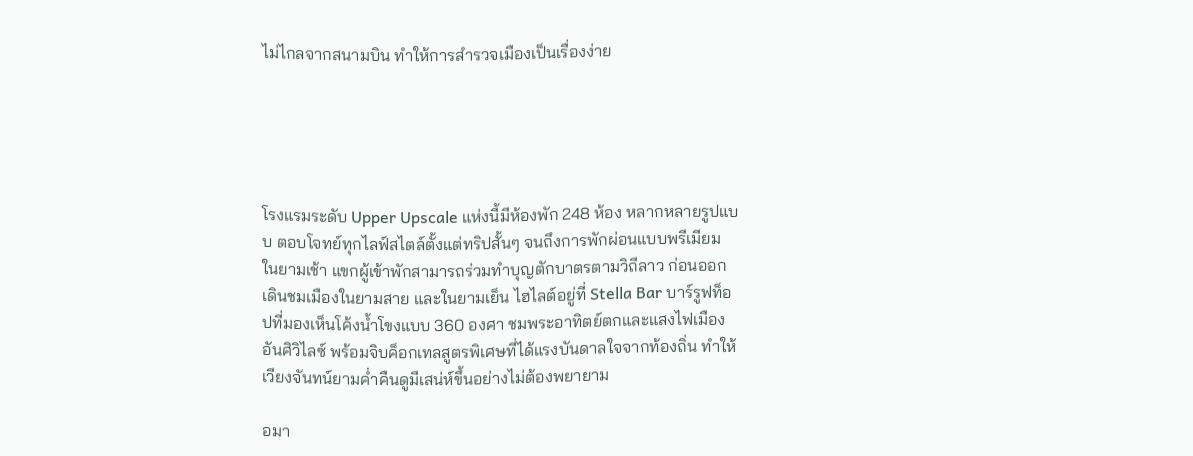ไม่ไกลจากสนามบิน ทำให้การสำรวจเมืองเป็นเรื่องง่าย





โรงแรมระดับ Upper Upscale แห่งนี้มีห้องพัก 248 ห้อง หลากหลายรูปแบบ ตอบโจทย์ทุกไลฟ์สไตล์ตั้งแต่ทริปสั้นๆ จนถึงการพักผ่อนแบบพรีเมียม ในยามเช้า แขกผู้เข้าพักสามารถร่วมทำบุญตักบาตรตามวิถีลาว ก่อนออกเดินชมเมืองในยามสาย และในยามเย็น ไฮไลต์อยู่ที่ Stella Bar บาร์รูฟท็อปที่มองเห็นโค้งน้ำโขงแบบ 360 องศา ชมพระอาทิตย์ตกและแสงไฟเมืองอันศิวิไลซ์ พร้อมจิบค็อกเทลสูตรพิเศษที่ได้แรงบันดาลใจจากท้องถิ่น ทำให้เวียงจันทน์ยามค่ำคืนดูมีเสน่ห์ขึ้นอย่างไม่ต้องพยายาม

อมา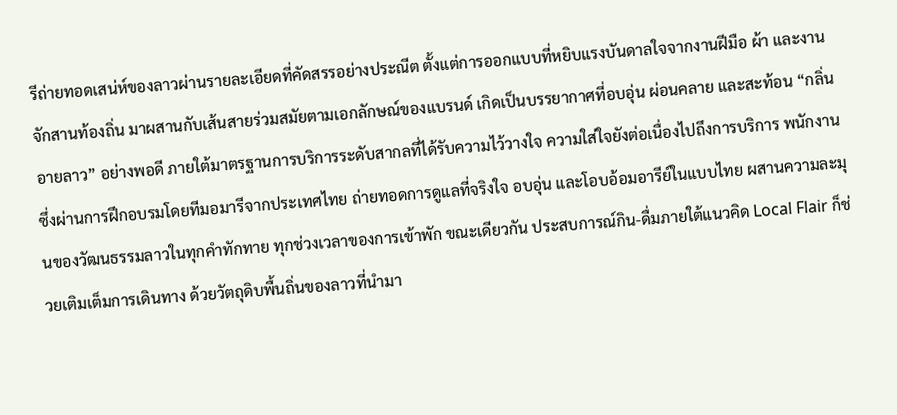รีถ่ายทอดเสน่ห์ของลาวผ่านรายละเอียดที่คัดสรรอย่างประณีต ตั้งแต่การออกแบบที่หยิบแรงบันดาลใจจากงานฝีมือ ผ้า และงานจักสานท้องถิ่น มาผสานกับเส้นสายร่วมสมัยตามเอกลักษณ์ของแบรนด์ เกิดเป็นบรรยากาศที่อบอุ่น ผ่อนคลาย และสะท้อน “กลิ่นอายลาว” อย่างพอดี ภายใต้มาตรฐานการบริการระดับสากลที่ได้รับความไว้วางใจ ความใส่ใจยังต่อเนื่องไปถึงการบริการ พนักงานซึ่งผ่านการฝึกอบรมโดยทีมอมารีจากประเทศไทย ถ่ายทอดการดูแลที่จริงใจ อบอุ่น และโอบอ้อมอารีย์ในแบบไทย ผสานความละมุนของวัฒนธรรมลาวในทุกคำทักทาย ทุกช่วงเวลาของการเข้าพัก ขณะเดียวกัน ประสบการณ์กิน-ดื่มภายใต้แนวคิด Local Flair ก็ช่วยเติมเต็มการเดินทาง ด้วยวัตถุดิบพื้นถิ่นของลาวที่นำมา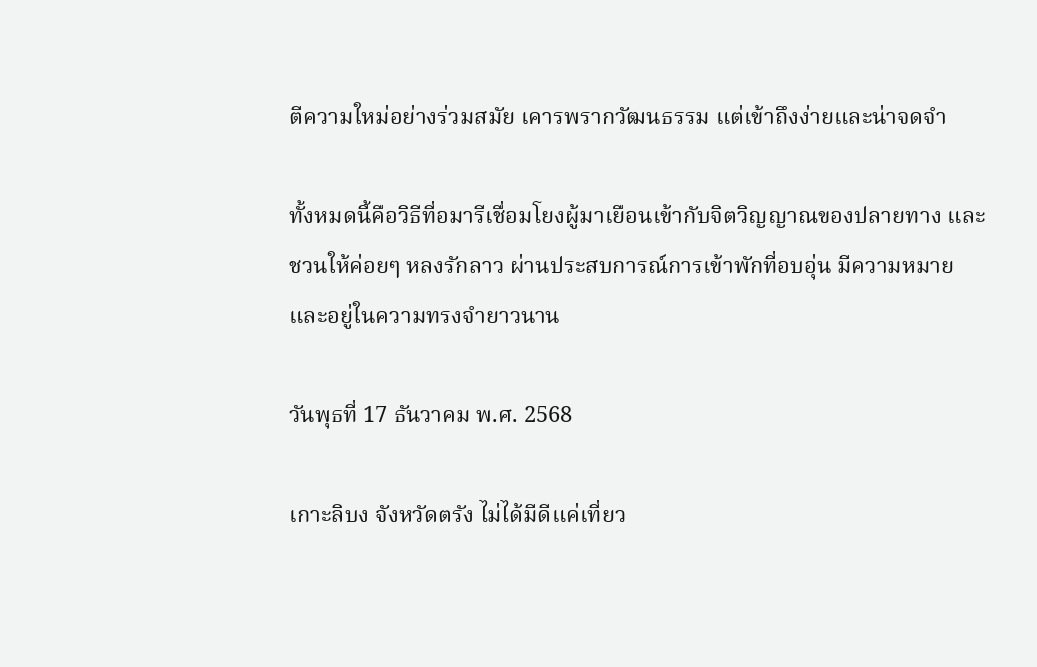ตีความใหม่อย่างร่วมสมัย เคารพรากวัฒนธรรม แต่เข้าถึงง่ายและน่าจดจำ

ทั้งหมดนี้คือวิธีที่อมารีเชื่อมโยงผู้มาเยือนเข้ากับจิตวิญญาณของปลายทาง และชวนให้ค่อยๆ หลงรักลาว ผ่านประสบการณ์การเข้าพักที่อบอุ่น มีความหมาย และอยู่ในความทรงจำยาวนาน

วันพุธที่ 17 ธันวาคม พ.ศ. 2568

เกาะลิบง จังหวัดตรัง ไม่ได้มีดีแค่เที่ยว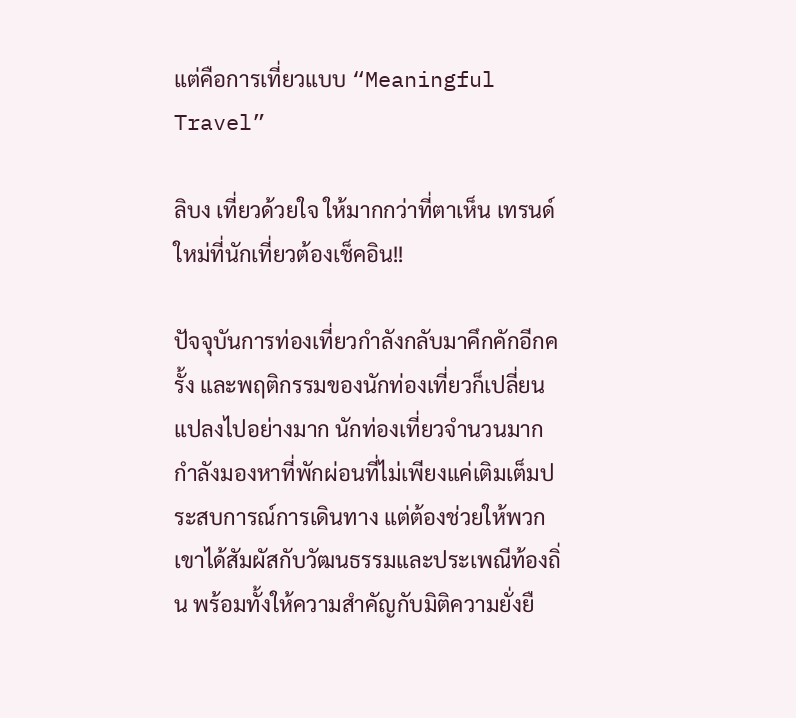แต่คือการเที่ยวแบบ “Meaningful Travel”

ลิบง เที่ยวด้วยใจ ให้มากกว่าที่ตาเห็น เทรนด์ใหม่ที่นักเที่ยวต้องเช็คอิน!!

ปัจจุบันการท่องเที่ยวกำลังกลับมาคึกคักอีกครั้ง และพฤติกรรมของนักท่องเที่ยวก็เปลี่ยนแปลงไปอย่างมาก นักท่องเที่ยวจำนวนมากกำลังมองหาที่พักผ่อนที่ไม่เพียงแค่เติมเต็มประสบการณ์การเดินทาง แต่ต้องช่วยให้พวกเขาได้สัมผัสกับวัฒนธรรมและประเพณีท้องถิ่น พร้อมทั้งให้ความสำคัญกับมิติความยั่งยื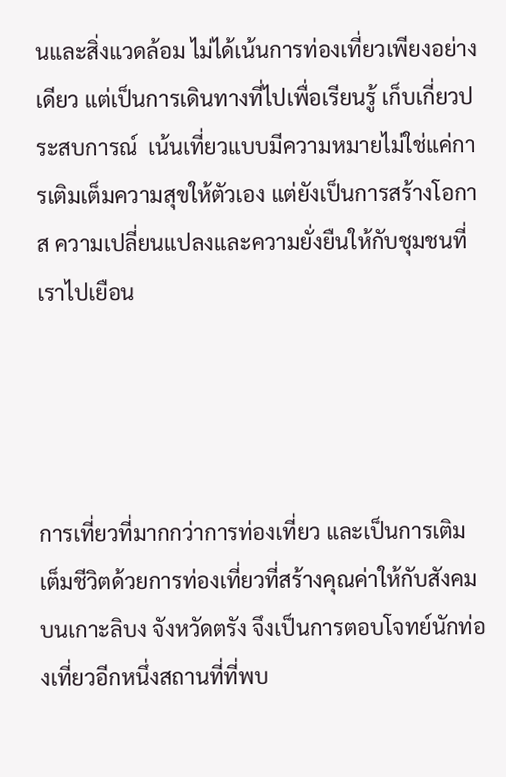นและสิ่งแวดล้อม ไม่ได้เน้นการท่องเที่ยวเพียงอย่างเดียว แต่เป็นการเดินทางที่ไปเพื่อเรียนรู้ เก็บเกี่ยวประสบการณ์  เน้นเที่ยวแบบมีความหมายไม่ใช่แค่การเติมเต็มความสุขให้ตัวเอง แต่ยังเป็นการสร้างโอกาส ความเปลี่ยนแปลงและความยั่งยืนให้กับชุมชนที่เราไปเยือน




การเที่ยวที่มากกว่าการท่องเที่ยว และเป็นการเติมเต็มชีวิตด้วยการท่องเที่ยวที่สร้างคุณค่าให้กับสังคม  บนเกาะลิบง จังหวัดตรัง จึงเป็นการตอบโจทย์นักท่องเที่ยวอีกหนึ่งสถานที่ที่พบ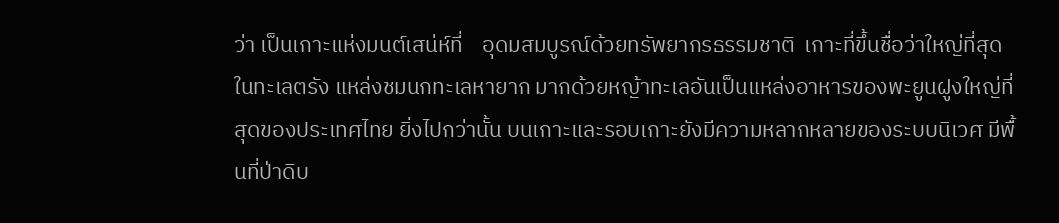ว่า เป็นเกาะแห่งมนต์เสน่ห์ที่    อุดมสมบูรณ์ด้วยทรัพยากรธรรมชาติ  เกาะที่ขึ้นชื่อว่าใหญ่ที่สุดในทะเลตรัง แหล่งชมนกทะเลหายาก มากด้วยหญ้าทะเลอันเป็นแหล่งอาหารของพะยูนฝูงใหญ่ที่สุดของประเทศไทย ยิ่งไปกว่านั้น บนเกาะและรอบเกาะยังมีความหลากหลายของระบบนิเวศ มีพื้นที่ป่าดิบ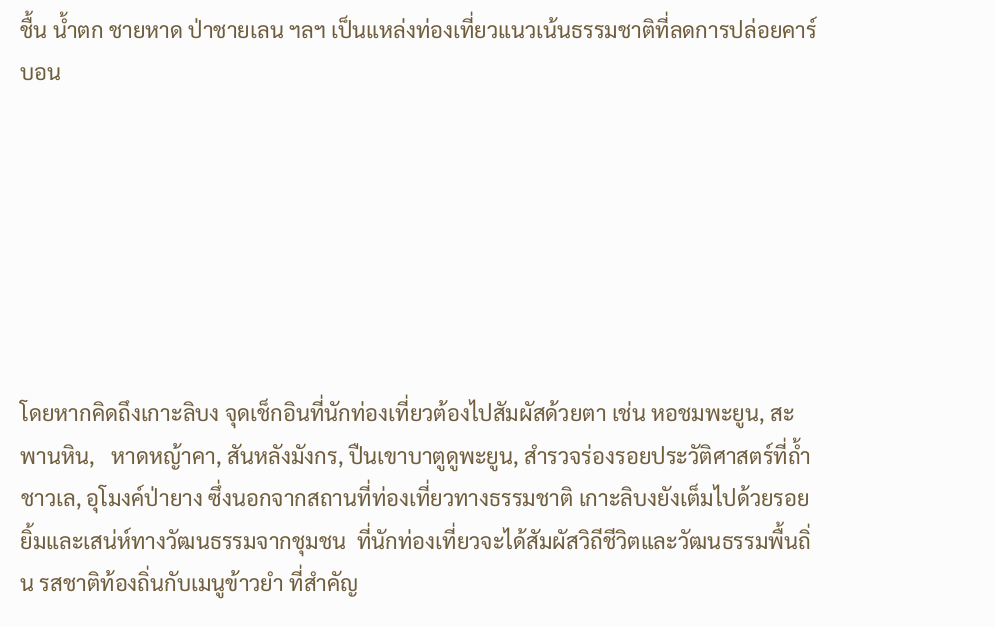ชื้น น้ำตก ชายหาด ป่าชายเลน ฯลฯ เป็นแหล่งท่องเที่ยวแนวเน้นธรรมชาติที่ลดการปล่อยคาร์บอน







โดยหากคิดถึงเกาะลิบง จุดเช็กอินที่นักท่องเที่ยวต้องไปสัมผัสด้วยตา เช่น หอชมพะยูน, สะพานหิน,   หาดหญ้าคา, สันหลังมังกร, ปืนเขาบาตูดูพะยูน, สำรวจร่องรอยประวัติศาสตร์ที่ถ้ำชาวเล, อุโมงค์ป่ายาง ซึ่งนอกจากสถานที่ท่องเที่ยวทางธรรมชาติ เกาะลิบงยังเต็มไปด้วยรอยยิ้มและเสน่ห์ทางวัฒนธรรมจากชุมชน  ที่นักท่องเที่ยวจะได้สัมผัสวิถีชีวิตและวัฒนธรรมพื้นถิ่น รสชาติท้องถิ่นกับเมนูข้าวยำ ที่สำคัญ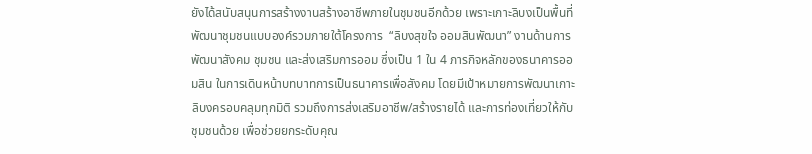ยังได้สนับสนุนการสร้างงานสร้างอาชีพภายในชุมชนอีกด้วย เพราะเกาะลิบงเป็นพื้นที่พัฒนาชุมชนแบบองค์รวมภายใต้โครงการ  “ลิบงสุขใจ ออมสินพัฒนา” งานด้านการพัฒนาสังคม ชุมชน และส่งเสริมการออม ซึ่งเป็น 1 ใน 4 ภารกิจหลักของธนาคารออมสิน ในการเดินหน้าบทบาทการเป็นธนาคารเพื่อสังคม โดยมีเป้าหมายการพัฒนาเกาะลิบงครอบคลุมทุกมิติ รวมถึงการส่งเสริมอาชีพ/สร้างรายได้ และการท่องเที่ยวให้กับชุมชนด้วย เพื่อช่วยยกระดับคุณ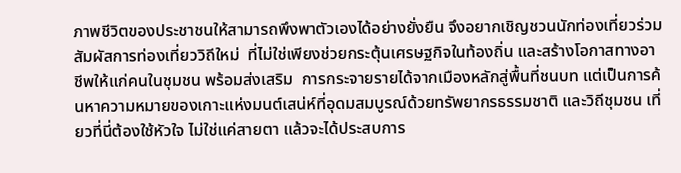ภาพชีวิตของประชาชนให้สามารถพึงพาตัวเองได้อย่างยั่งยืน จึงอยากเชิญชวนนักท่องเที่ยวร่วมสัมผัสการท่องเที่ยววิถีใหม่  ที่ไม่ใช่เพียงช่วยกระตุ้นเศรษฐกิจในท้องถิ่น และสร้างโอกาสทางอาชีพให้แก่คนในชุมชน พร้อมส่งเสริม  การกระจายรายได้จากเมืองหลักสู่พื้นที่ชนบท แต่เป็นการค้นหาความหมายของเกาะแห่งมนต์เสน่ห์ที่อุดมสมบูรณ์ด้วยทรัพยากรธรรมชาติ และวิถีชุมชน เที่ยวที่นี่ต้องใช้หัวใจ ไม่ใช่แค่สายตา แล้วจะได้ประสบการ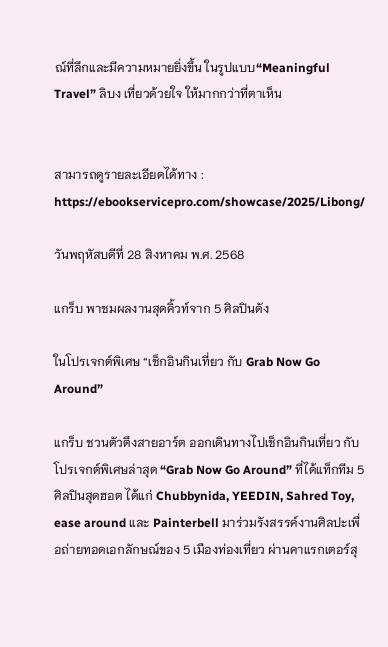ณ์ที่ลึกและมีความหมายยิ่งขึ้น ในรูปแบบ“Meaningful Travel” ลิบง เที่ยวด้วยใจ ให้มากกว่าที่ตาเห็น


สามารถดูรายละเอียดได้ทาง : https://ebookservicepro.com/showcase/2025/Libong/

วันพฤหัสบดีที่ 28 สิงหาคม พ.ศ. 2568

แกร็บ พาชมผลงานสุดคิ้วท์จาก 5 ศิลปินดัง

ในโปรเจกต์พิเศษ “เช็กอินกินเที่ยว กับ Grab Now Go Around”

แกร็บ ชวนตัวตึงสายอาร์ต ออกเดินทางไปเช็กอินกินเที่ยว กับโปรเจกต์พิเศษล่าสุด “Grab Now Go Around” ที่ได้แท็กทีม 5 ศิลปินสุดฮอต ได้แก่ Chubbynida, YEEDIN, Sahred Toy, ease around และ Painterbell มาร่วมรังสรรค์งานศิลปะเพื่อถ่ายทอดเอกลักษณ์ของ 5 เมืองท่องเที่ยว ผ่านคาแรกเตอร์สุ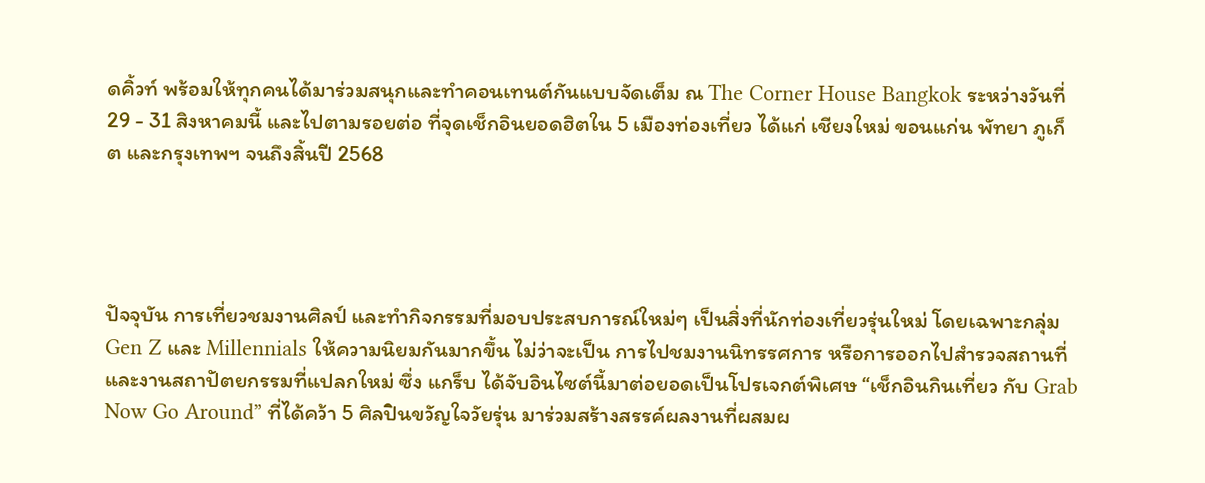ดคิ้วท์ พร้อมให้ทุกคนได้มาร่วมสนุกและทำคอนเทนต์กันแบบจัดเต็ม ณ The Corner House Bangkok ระหว่างวันที่ 29 - 31 สิงหาคมนี้ และไปตามรอยต่อ ที่จุดเช็กอินยอดฮิตใน 5 เมืองท่องเที่ยว ได้แก่ เชียงใหม่ ขอนแก่น พัทยา ภูเก็ต และกรุงเทพฯ จนถึงสิ้นปี 2568




ปัจจุบัน การเที่ยวชมงานศิลป์ และทำกิจกรรมที่มอบประสบการณ์ใหม่ๆ เป็นสิ่งที่นักท่องเที่ยวรุ่นใหม่ โดยเฉพาะกลุ่ม Gen Z และ Millennials ให้ความนิยมกันมากขึ้น ไม่ว่าจะเป็น การไปชมงานนิทรรศการ หรือการออกไปสำรวจสถานที่ และงานสถาปัตยกรรมที่แปลกใหม่ ซึ่ง แกร็บ ได้จับอินไซต์นี้มาต่อยอดเป็นโปรเจกต์พิเศษ “เช็กอินกินเที่ยว กับ Grab Now Go Around” ที่ได้คว้า 5 ศิลปินขวัญใจวัยรุ่น มาร่วมสร้างสรรค์ผลงานที่ผสมผ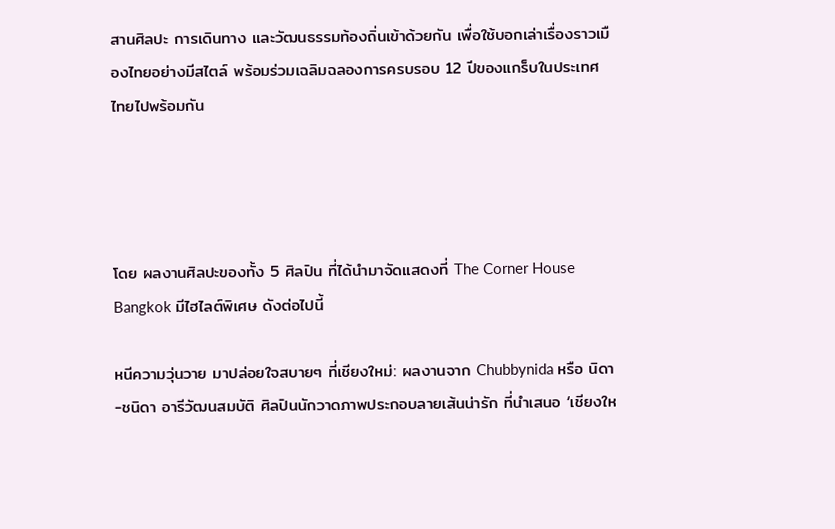สานศิลปะ การเดินทาง และวัฒนธรรมท้องถิ่นเข้าด้วยกัน เพื่อใช้บอกเล่าเรื่องราวเมืองไทยอย่างมีสไตล์ พร้อมร่วมเฉลิมฉลองการครบรอบ 12 ปีของแกร็บในประเทศไทยไปพร้อมกัน




โดย ผลงานศิลปะของทั้ง 5 ศิลปิน ที่ได้นำมาจัดแสดงที่ The Corner House Bangkok มีไฮไลต์พิเศษ ดังต่อไปนี้

หนีความวุ่นวาย มาปล่อยใจสบายๆ ที่เชียงใหม่: ผลงานจาก Chubbynida หรือ นิดา-ชนิดา อารีวัฒนสมบัติ ศิลปินนักวาดภาพประกอบลายเส้นน่ารัก ที่นำเสนอ ‘เชียงให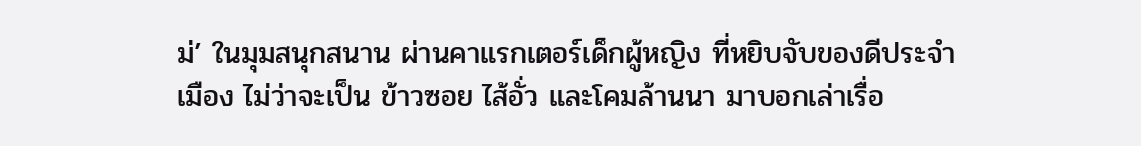ม่’ ในมุมสนุกสนาน ผ่านคาแรกเตอร์เด็กผู้หญิง ที่หยิบจับของดีประจำเมือง ไม่ว่าจะเป็น ข้าวซอย ไส้อั่ว และโคมล้านนา มาบอกเล่าเรื่อ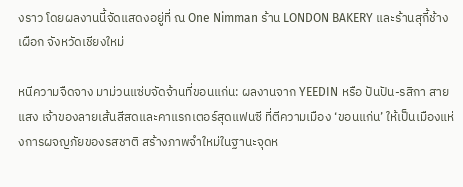งราว โดยผลงานนี้จัดแสดงอยู่ที่ ณ One Nimman ร้าน LONDON BAKERY และร้านสุกี้ช้างเผือก จังหวัดเชียงใหม่

หนีความจืดจาง มาม่วนแซ่บจัดจ้านที่ขอนแก่น: ผลงานจาก YEEDIN หรือ ปันปัน-รสิกา สายแสง เจ้าของลายเส้นสีสดและคาแรกเตอร์สุดแฟนซี ที่ตีความเมือง ‘ขอนแก่น’ ให้เป็นเมืองแห่งการผจญภัยของรสชาติ สร้างภาพจำใหม่ในฐานะจุดห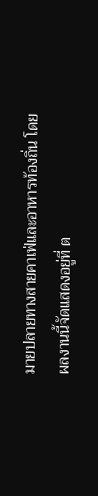มายปลายทางสายคาเฟ่และอาหารท้องถิ่น โดยผลงานนี้จัดแสดงอยู่ที่ ต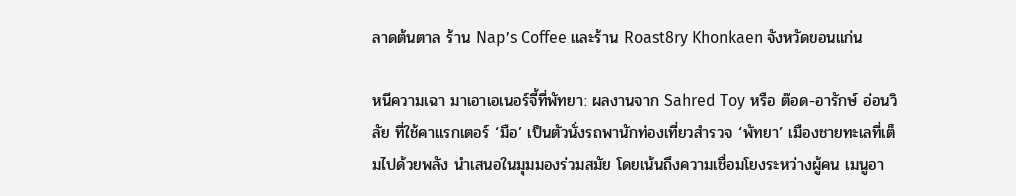ลาดต้นตาล ร้าน Nap’s Coffee และร้าน Roast8ry Khonkaen จังหวัดขอนแก่น

หนีความเฉา มาเอาเอเนอร์จี้ที่พัทยา: ผลงานจาก Sahred Toy หรือ ต๊อด-อารักษ์ อ่อนวิลัย ที่ใช้คาแรกเตอร์ ‘มือ’ เป็นตัวนั่งรถพานักท่องเที่ยวสำรวจ ‘พัทยา’ เมืองชายทะเลที่เต็มไปด้วยพลัง นำเสนอในมุมมองร่วมสมัย โดยเน้นถึงความเชื่อมโยงระหว่างผู้คน เมนูอา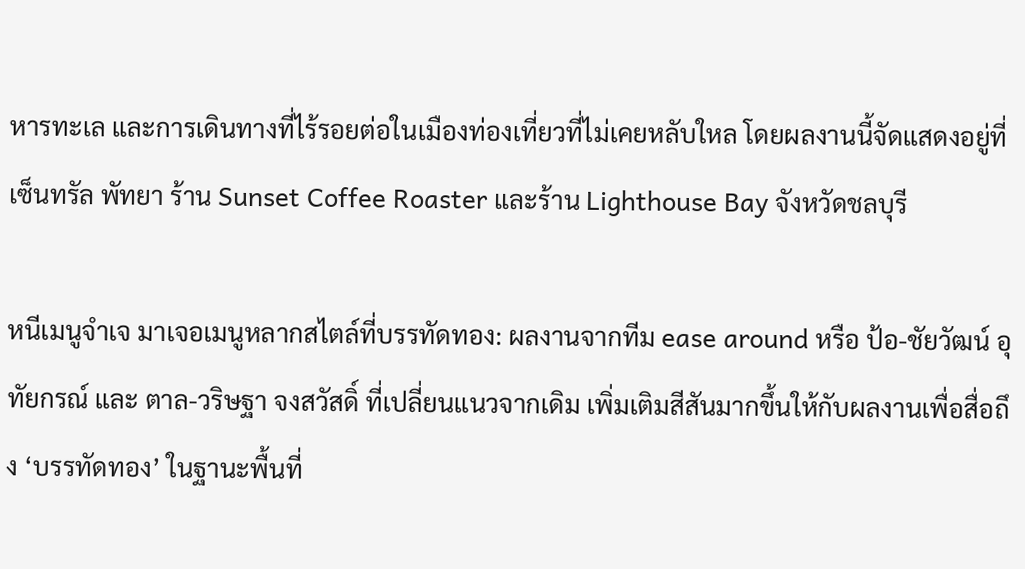หารทะเล และการเดินทางที่ไร้รอยต่อในเมืองท่องเที่ยวที่ไม่เคยหลับใหล โดยผลงานนี้จัดแสดงอยู่ที่ เซ็นทรัล พัทยา ร้าน Sunset Coffee Roaster และร้าน Lighthouse Bay จังหวัดชลบุรี

หนีเมนูจำเจ มาเจอเมนูหลากสไตล์ที่บรรทัดทอง: ผลงานจากทีม ease around หรือ ป้อ-ชัยวัฒน์ อุทัยกรณ์ และ ตาล-วริษฐา จงสวัสดิ์ ที่เปลี่ยนแนวจากเดิม เพิ่มเติมสีสันมากขึ้นให้กับผลงานเพื่อสื่อถึง ‘บรรทัดทอง’ ในฐานะพื้นที่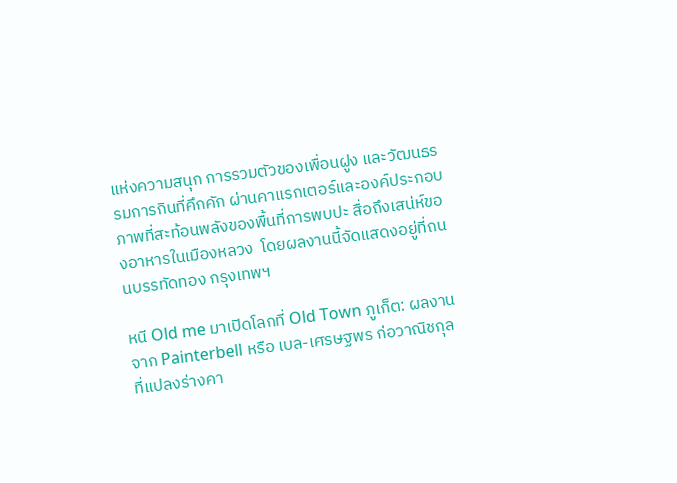แห่งความสนุก การรวมตัวของเพื่อนฝูง และวัฒนธรรมการกินที่คึกคัก ผ่านคาแรกเตอร์และองค์ประกอบภาพที่สะท้อนพลังของพื้นที่การพบปะ สื่อถึงเสน่ห์ของอาหารในเมืองหลวง  โดยผลงานนี้จัดแสดงอยู่ที่ถนนบรรทัดทอง กรุงเทพฯ

หนี Old me มาเปิดโลกที่ Old Town ภูเก็ต: ผลงานจาก Painterbell หรือ เบล-เศรษฐพร ก่อวาณิชกุล ที่แปลงร่างคา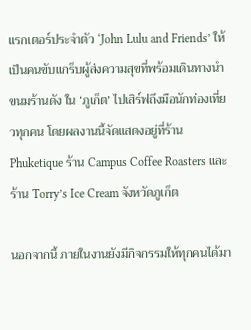แรกเตอร์ประจำตัว ‘John Lulu and Friends’ ให้เป็นคนขับแกร็บผู้ส่งความสุขที่พร้อมเดินทางนำขนมร้านดัง ใน ‘ภูเก็ต’ ไปเสิร์ฟถึงมือนักท่องเที่ยวทุกคน โดยผลงานนี้จัดแสดงอยู่ที่ร้าน Phuketique ร้าน Campus Coffee Roasters และร้าน Torry’s Ice Cream จังหวัดภูเก็ต

นอกจากนี้ ภายในงานยังมีกิจกรรมให้ทุกคนได้มา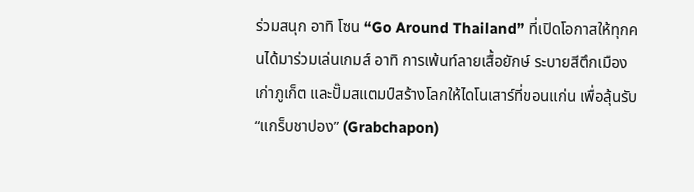ร่วมสนุก อาทิ โซน “Go Around Thailand” ที่เปิดโอกาสให้ทุกคนได้มาร่วมเล่นเกมส์ อาทิ การเพ้นท์ลายเสื้อยักษ์ ระบายสีตึกเมืองเก่าภูเก็ต และปั๊มสแตมป์สร้างโลกให้ไดโนเสาร์ที่ขอนแก่น เพื่อลุ้นรับ “แกร็บชาปอง” (Grabchapon)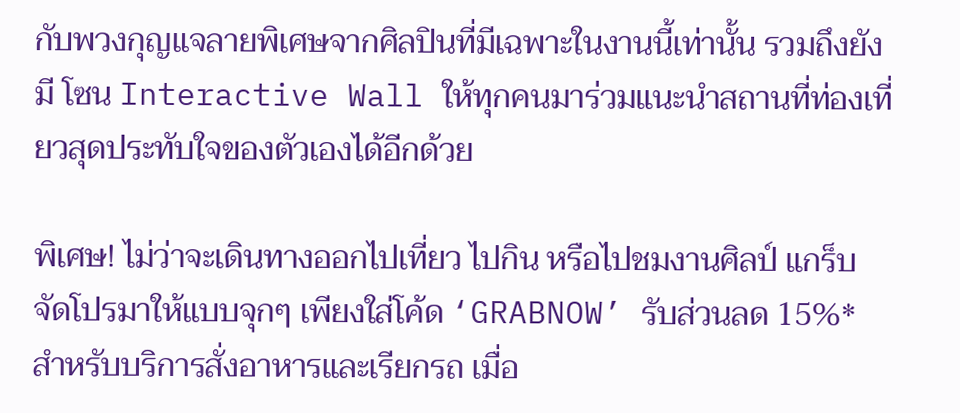กับพวงกุญแจลายพิเศษจากศิลปินที่มีเฉพาะในงานนี้เท่านั้น รวมถึงยังมี โซน Interactive Wall ให้ทุกคนมาร่วมแนะนำสถานที่ท่องเที่ยวสุดประทับใจของตัวเองได้อีกด้วย

พิเศษ! ไม่ว่าจะเดินทางออกไปเที่ยว ไปกิน หรือไปชมงานศิลป์ แกร็บ จัดโปรมาให้แบบจุกๆ เพียงใส่โค้ด ‘GRABNOW’ รับส่วนลด 15%* สำหรับบริการสั่งอาหารและเรียกรถ เมื่อ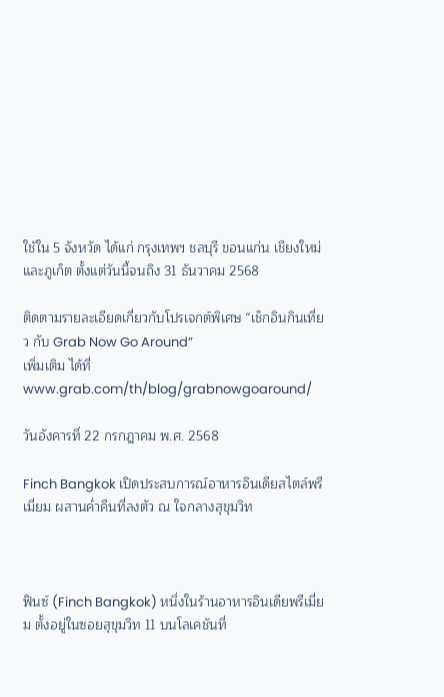ใช้ใน 5 จังหวัด ได้แก่ กรุงเทพฯ ชลบุรี ขอนแก่น เชียงใหม่ และภูเก็ต ตั้งแต่วันนี้จนถึง 31 ธันวาคม 2568

ติดตามรายละเอียดเกี่ยวกับโปรเจกต์พิเศษ “เช็กอินกินเที่ยว กับ Grab Now Go Around”
เพิ่มเติม ได้ที่ www.grab.com/th/blog/grabnowgoaround/

วันอังคารที่ 22 กรกฎาคม พ.ศ. 2568

Finch Bangkok เปิดประสบการณ์อาหารอินเดียสไตล์พรีเมี่ยม ผสานค่ำคืนที่ลงตัว ณ ใจกลางสุขุมวิท



ฟินซ์ (Finch Bangkok) หนึ่งในร้านอาหารอินเดียพรีเมี่ยม ตั้งอยู่ในซอยสุขุมวิท 11 บนโลเคชันที่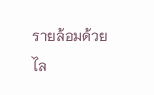รายล้อมด้วยไล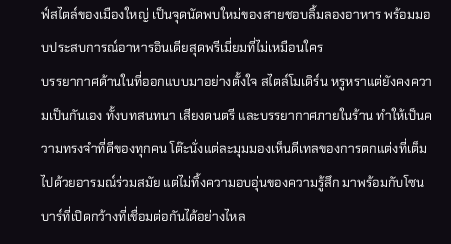ฟ์สไตล์ของเมืองใหญ่ เป็นจุดนัดพบใหม่ของสายชอบลิ้มลองอาหาร พร้อมมอบประสบการณ์อาหารอินเดียสุดพรีเมี่ยมที่ไม่เหมือนใคร
บรรยากาศด้านในที่ออกแบบมาอย่างตั้งใจ สไตล์โมเดิร์น หรูหราแต่ยังคงความเป็นกันเอง ทั้งบทสนทนา เสียงดนตรี และบรรยากาศภายในร้าน ทำให้เป็นความทรงจำที่ดีของทุกคน โต๊ะนั่งแต่ละมุมมองเห็นดีเทลของการตกแต่งที่เต็มไปด้วยอารมณ์ร่วมสมัย แต่ไม่ทิ้งความอบอุ่นของความรู้สึก มาพร้อมกับโซนบาร์ที่เปิดกว้างที่เชื่อมต่อกันได้อย่างไหล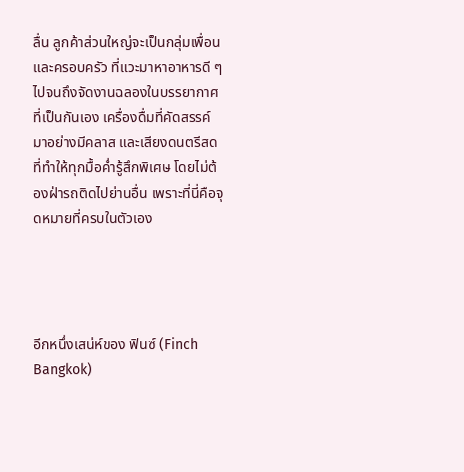ลื่น ลูกค้าส่วนใหญ่จะเป็นกลุ่มเพื่อน และครอบครัว ที่แวะมาหาอาหารดี ๆ ไปจนถึงจัดงานฉลองในบรรยากาศที่เป็นกันเอง เครื่องดื่มที่คัดสรรค์มาอย่างมีคลาส และเสียงดนตรีสดที่ทำให้ทุกมื้อค่ำรู้สึกพิเศษ โดยไม่ต้องฝ่ารถติดไปย่านอื่น เพราะที่นี่คือจุดหมายที่ครบในตัวเอง




อีกหนึ่งเสน่ห์ของ ฟินซ์ (Finch Bangkok)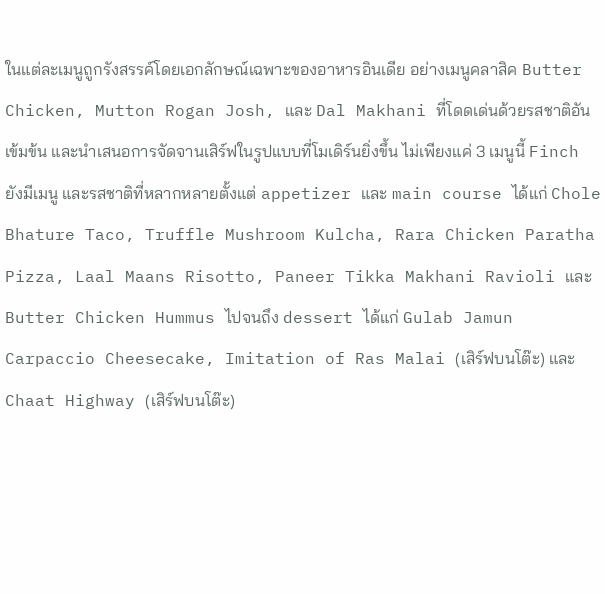ในแต่ละเมนูถูกรังสรรค์โดยเอกลักษณ์เฉพาะของอาหารอินเดีย อย่างเมนูคลาสิค Butter Chicken, Mutton Rogan Josh, และ Dal Makhani ที่โดดเด่นด้วยรสชาติอันเข้มข้น และนำเสนอการจัดจานเสิร์ฟในรูปแบบที่โมเดิร์นยิ่งขึ้น ไม่เพียงแค่ 3 เมนูนี้ Finch ยังมีเมนู และรสชาติที่หลากหลายตั้งแต่ appetizer และ main course ได้แก่ Chole Bhature Taco, Truffle Mushroom Kulcha, Rara Chicken Paratha Pizza, Laal Maans Risotto, Paneer Tikka Makhani Ravioli และ Butter Chicken Hummus ไปจนถึง dessert ได้แก่ Gulab Jamun Carpaccio Cheesecake, Imitation of Ras Malai (เสิร์ฟบนโต๊ะ) และ Chaat Highway (เสิร์ฟบนโต๊ะ)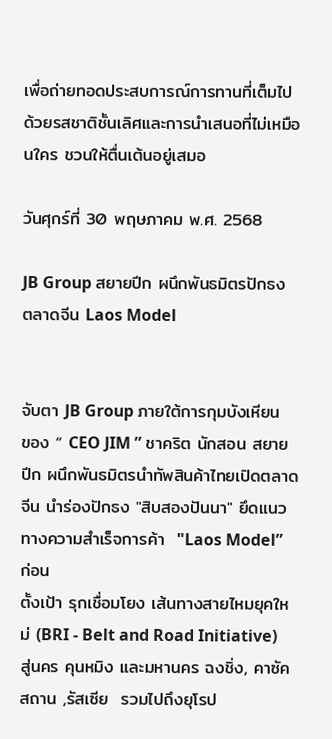เพื่อถ่ายทอดประสบการณ์การทานที่เต็มไปด้วยรสชาติชั้นเลิศและการนำเสนอที่ไม่เหมือนใคร ชวนให้ตื่นเต้นอยู่เสมอ

วันศุกร์ที่ 30 พฤษภาคม พ.ศ. 2568

JB Group สยายปีก ผนึกพันธมิตรปักธงตลาดจีน Laos Model


จับตา JB Group ภายใต้การกุมบังเหียน ของ “ CEO JIM ” ชาคริต นักสอน สยายปีก ผนึกพันธมิตรนำทัพสินค้าไทยเปิดตลาดจีน นำร่องปักธง "สิบสองปันนา" ยึดแนวทางความสำเร็จการค้า  "Laos Model”  ก่อน
ตั้งเป้า รุกเชื่อมโยง เส้นทางสายไหมยุคใหม่ (BRI - Belt and Road Initiative) สู่นคร คุนหมิง และมหานคร ฉงชิ่ง, คาซัคสถาน ,รัสเซีย  รวมไปถึงยุโรป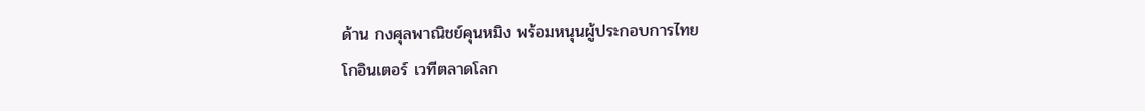ด้าน กงศุลพาณิชย์คุนหมิง พร้อมหนุนผู้ประกอบการไทย
โกอินเตอร์ เวทีตลาดโลก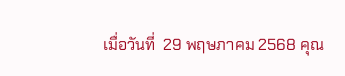เมื่อวันที่  29 พฤษภาคม 2568 คุณ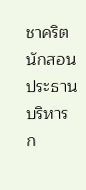ชาคริต นักสอน ประธานบริหาร ก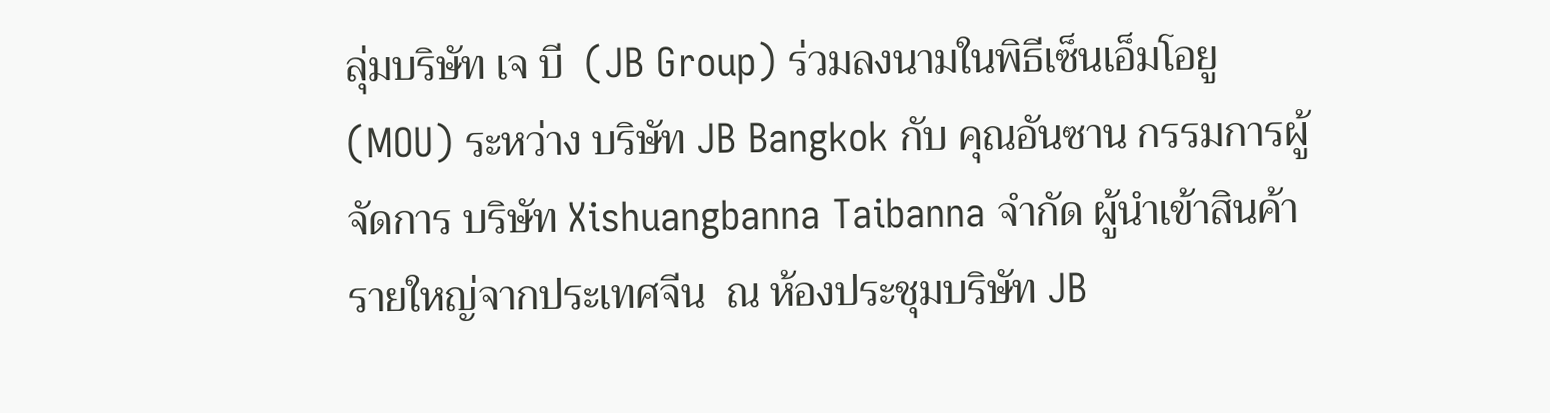ลุ่มบริษัท เจ บี  (JB Group) ร่วมลงนามในพิธีเซ็นเอ็มโอยู (MOU) ระหว่าง บริษัท JB Bangkok กับ คุณอันซาน กรรมการผู้จัดการ บริษัท Xishuangbanna Taibanna จำกัด ผู้นำเข้าสินค้ารายใหญ่จากประเทศจีน  ณ ห้องประชุมบริษัท JB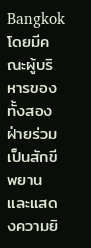Bangkok โดยมีคณะผู้บริหารของทั้งสองฝ่ายร่วมเป็นสักขีพยานและแสดงความยิ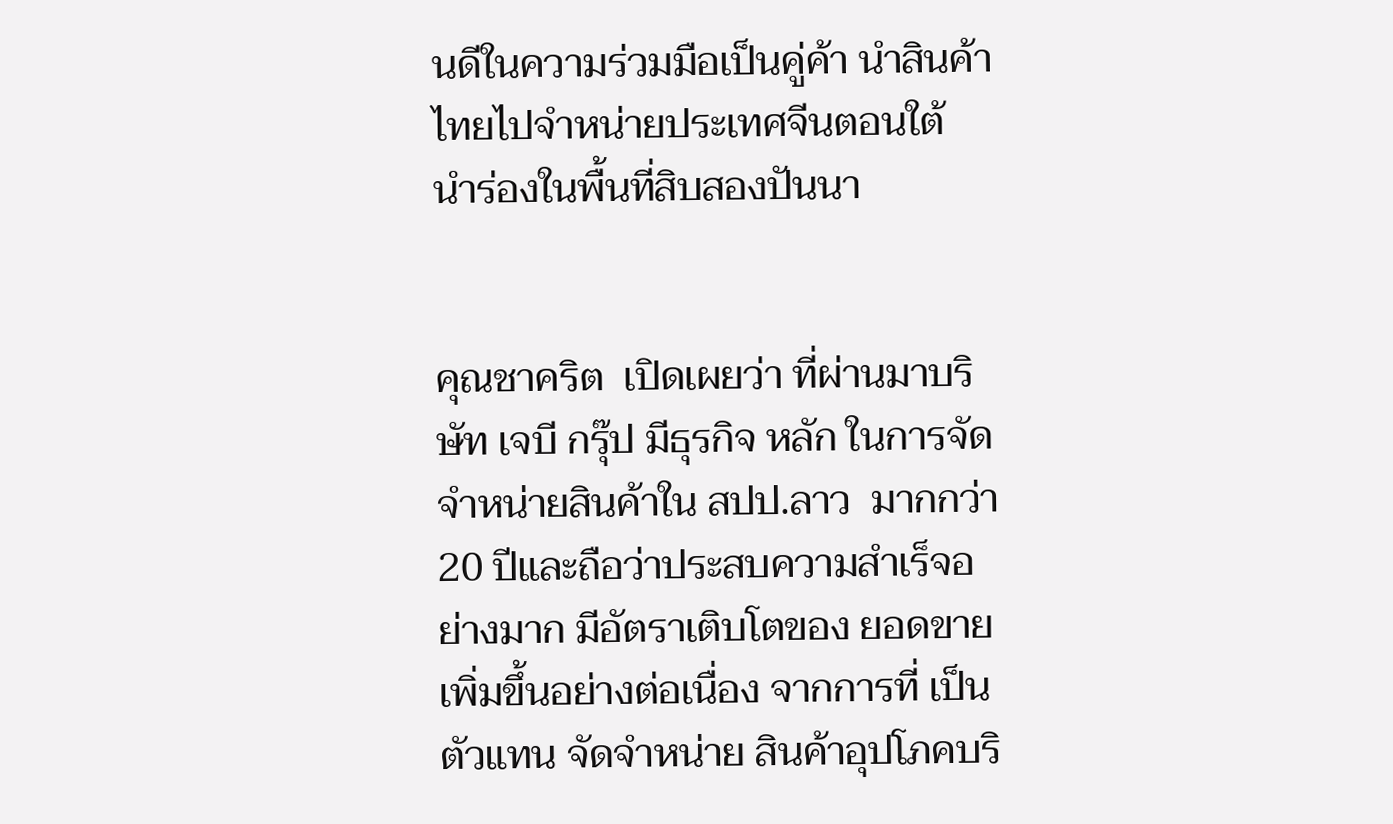นดีในความร่วมมือเป็นคู่ค้า นำสินค้าไทยไปจำหน่ายประเทศจีนตอนใต้ นำร่องในพื้นที่สิบสองปันนา


คุณชาคริต  เปิดเผยว่า ที่ผ่านมาบริษัท เจบี กรุ๊ป มีธุรกิจ หลัก ในการจัดจำหน่ายสินค้าใน สปป.ลาว  มากกว่า 20 ปีและถือว่าประสบความสำเร็จอย่างมาก มีอัตราเติบโตของ ยอดขาย เพิ่มขึ้นอย่างต่อเนื่อง จากการที่ เป็นตัวแทน จัดจำหน่าย สินค้าอุปโภคบริ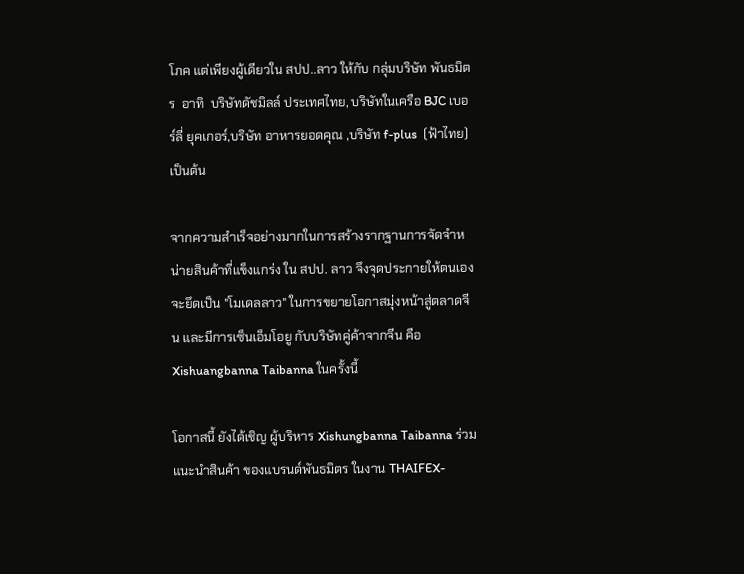โภค แต่เพียงผู้เดียวใน สปป..ลาว ให้กับ กลุ่มบริษัท พันธมิตร  อาทิ  บริษัทดัชมิลล์ ประเทศไทย, บริษัทในเครือ BJC เบอร์ลี่ ยุคเกอร์,บริษัท อาหารยอดคุณ ,บริษัท f-plus  (ฟ้าไทย)  เป็นต้น

จากความสำเร็จอย่างมากในการสร้างรากฐานการจัดจำหน่ายสินค้าที่แข็งแกร่ง ใน สปป. ลาว จึงจุดประกายให้ตนเองจะยึดเป็น "โมเดลลาว" ในการขยายโอกาสมุ่งหน้าสู่ตลาดจีน และมีการเซ็นเอ็มโอยู กับบริษัทคู่ค้าจากจีน คือ Xishuangbanna Taibanna ในครั้งนี้

โอกาสนี้ ยังได้เชิญ ผู้บริหาร Xishungbanna Taibanna ร่วมแนะนำสินค้า ของแบรนด์พันธมิตร ในงาน THAIFEX-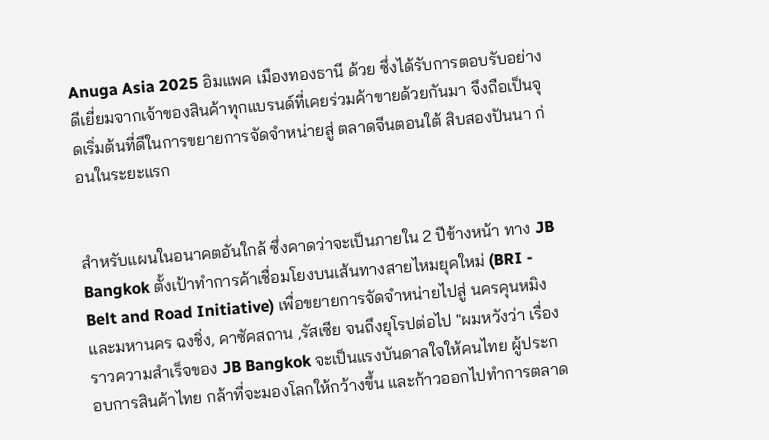Anuga Asia 2025 อิมแพค เมืองทองธานี ด้วย ซึ่งได้รับการตอบรับอย่างดีเยี่ยมจากเจ้าของสินค้าทุกแบรนด์ที่เคยร่วมค้าขายด้วยกันมา จึงถือเป็นจุดเริ่มต้นที่ดีในการขยายการจัดจำหน่ายสู่ ตลาดจีนตอนใต้ สิบสองปันนา ก่อนในระยะแรก


สำหรับแผนในอนาคตอันใกล้ ซึ่งคาดว่าจะเป็นภายใน 2 ปีข้างหน้า ทาง JB Bangkok ตั้งเป้าทำการค้าเชื่อมโยงบนเส้นทางสายไหมยุคใหม่ (BRI - Belt and Road Initiative) เพื่อขยายการจัดจำหน่ายไปสู่ นครคุนหมิง และมหานคร ฉงชิ่ง, คาซัคสถาน ,รัสเซีย จนถึงยุโรปต่อไป "ผมหวังว่า เรื่องราวความสำเร็จของ JB Bangkok จะเป็นแรงบันดาลใจให้คนไทย ผู้ประกอบการสินค้าไทย กล้าที่จะมองโลกให้กว้างขึ้น และก้าวออกไปทำการตลาด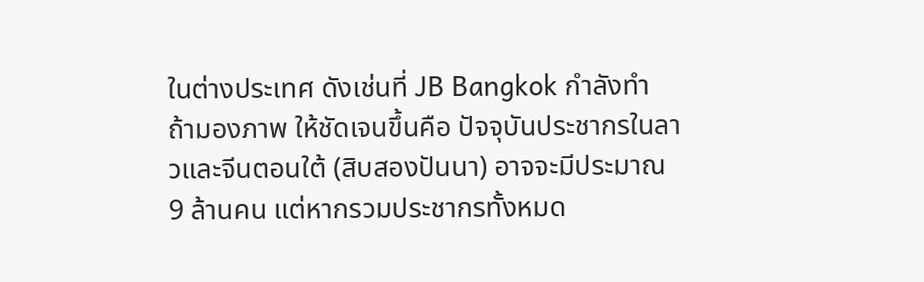ในต่างประเทศ ดังเช่นที่ JB Bangkok กำลังทำ ถ้ามองภาพ ให้ชัดเจนขึ้นคือ ปัจจุบันประชากรในลาวและจีนตอนใต้ (สิบสองปันนา) อาจจะมีประมาณ 9 ล้านคน แต่หากรวมประชากรทั้งหมด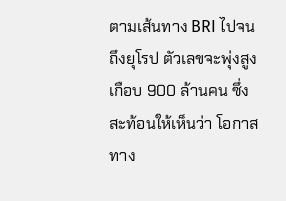ตามเส้นทาง BRI ไปจนถึงยุโรป ตัวเลขจะพุ่งสูงเกือบ 900 ล้านคน ซึ่งสะท้อนให้เห็นว่า โอกาสทาง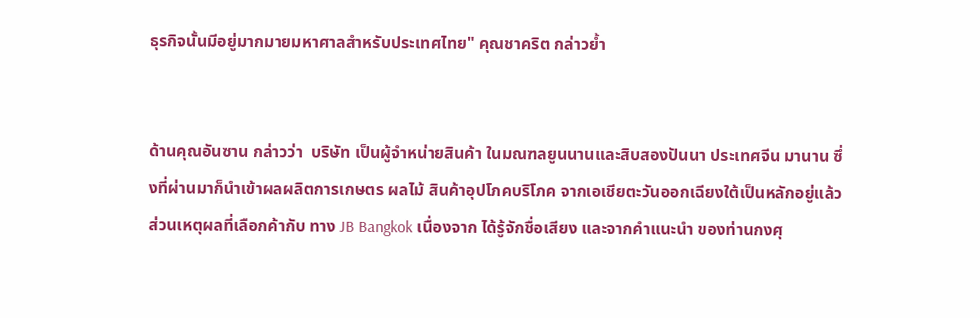ธุรกิจนั้นมีอยู่มากมายมหาศาลสำหรับประเทศไทย" คุณชาคริต กล่าวย้ำ


ด้านคุณอันซาน กล่าวว่า  บริษัท เป็นผู้จำหน่ายสินค้า ในมณฑลยูนนานและสิบสองปันนา ประเทศจีน มานาน ซึ่งที่ผ่านมาก็นำเข้าผลผลิตการเกษตร ผลไม้ สินค้าอุปโภคบริโภค จากเอเชียตะวันออกเฉียงใต้เป็นหลักอยู่แล้ว  ส่วนเหตุผลที่เลือกค้ากับ ทาง JB Bangkok เนื่องจาก ได้รู้จักชื่อเสียง และจากคำแนะนำ ของท่านกงศุ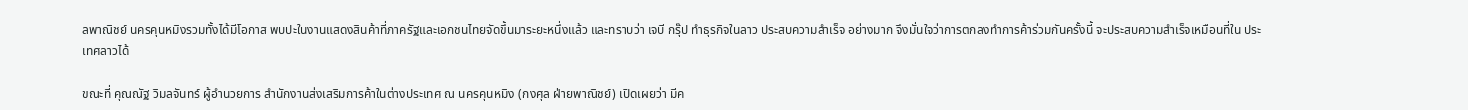ลพาณิชย์ นครคุนหมิงรวมทั้งได้มีโอกาส พบปะในงานแสดงสินค้าที่ภาครัฐและเอกชนไทยจัดขึ้นมาระยะหนึ่งแล้ว และทราบว่า เจบี กรุ๊ป ทำธุรกิจในลาว ประสบความสำเร็จ อย่างมาก จึงมั่นใจว่าการตกลงทำการค้าร่วมกันครั้งนี้ จะประสบความสำเร็จเหมือนที่ใน ประเทศลาวได้

ขณะที่ คุณณัฐ วิมลจันทร์ ผู้อำนวยการ สำนักงานส่งเสริมการค้าในต่างประเทศ ณ นครคุนหมิง (กงศุล ฝ่ายพาณิชย์) เปิดเผยว่า มีค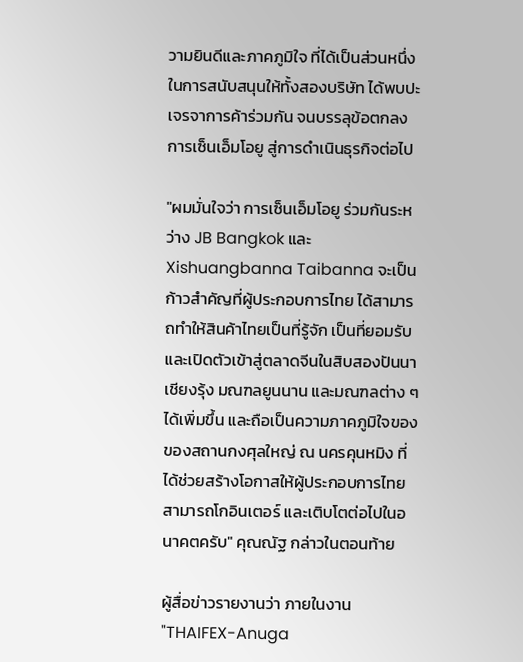วามยินดีและภาคภูมิใจ ที่ได้เป็นส่วนหนึ่งในการสนับสนุนให้ทั้งสองบริษัท ได้พบปะเจรจาการค้าร่วมกัน จนบรรลุข้อตกลงการเซ็นเอ็มโอยู สู่การดำเนินธุรกิจต่อไป

"ผมมั่นใจว่า การเซ็นเอ็มโอยู ร่วมกันระหว่าง JB Bangkok และ Xishuangbanna Taibanna จะเป็นก้าวสำคัญที่ผู้ประกอบการไทย ได้สามารถทำให้สินค้าไทยเป็นที่รู้จัก เป็นที่ยอมรับ และเปิดตัวเข้าสู่ตลาดจีนในสิบสองปันนา เชียงรุ้ง มณฑลยูนนาน และมณฑลต่าง ๆ ได้เพิ่มขึ้น และถือเป็นความภาคภูมิใจของของสถานกงศุลใหญ่ ณ นครคุนหมิง ที่ได้ช่วยสร้างโอกาสให้ผู้ประกอบการไทย สามารถโกอินเตอร์ และเติบโตต่อไปในอนาคตครับ" คุณณัฐ กล่าวในตอนท้าย

ผู้สื่อข่าวรายงานว่า ภายในงาน "THAIFEX-Anuga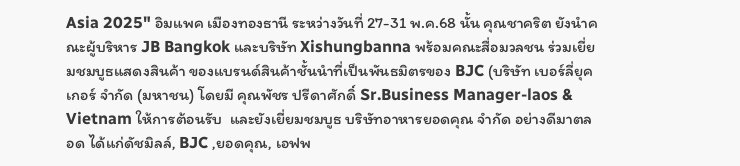Asia 2025" อิมแพค เมืองทองธานี ระหว่างวันที่ 27-31 พ.ค.68 นั้น คุณชาคริต ยังนำคณะผู้บริหาร JB Bangkok และบริษัท Xishungbanna พร้อมคณะสื่อมวลชน ร่วมเยี่ยมชมบูธแสดงสินค้า ของแบรนด์สินค้าชั้นนำที่เป็นพันธมิตรของ BJC (บริษัท เบอร์ลี่ยุคเกอร์ จำกัด (มหาชน) โดยมี คุณพัชร ปรีดาศักดิ์ Sr.Business Manager-laos & Vietnam ให้การต้อนรับ  และยังเยี่ยมชมบูธ บริษัทอาหารยอดคุณ จำกัด อย่างดีมาตลอด ได้แก่ดัชมิลล์, BJC ,ยอดคุณ, เอฟพ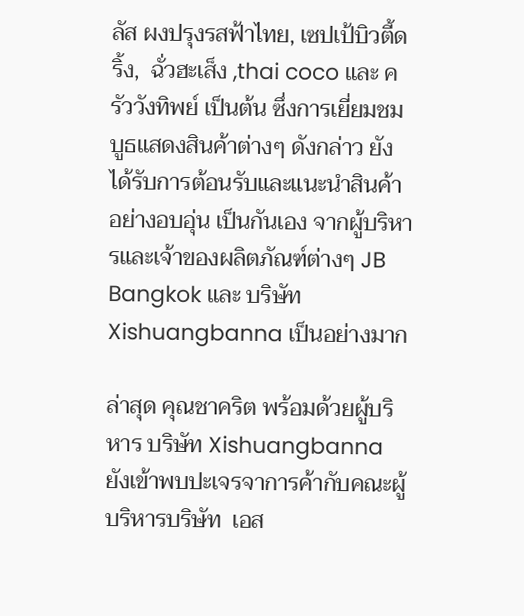ลัส ผงปรุงรสฟ้าไทย, เซปเป้บิวตี้ดริ้ง,  ฉั่วฮะเส็ง ,thai coco และ ครัววังทิพย์ เป็นต้น ซึ่งการเยี่ยมชมบูธแสดงสินค้าต่างๆ ดังกล่าว ยังได้รับการต้อนรับและแนะนำสินค้าอย่างอบอุ่น เป็นกันเอง จากผู้บริหารและเจ้าของผลิตภัณฑ์ต่างๆ JB Bangkok และ บริษัท Xishuangbanna เป็นอย่างมาก

ล่าสุด คุณชาคริต พร้อมด้วยผู้บริหาร บริษัท Xishuangbanna ยังเข้าพบปะเจรจาการค้ากับคณะผู้บริหารบริษัท  เอส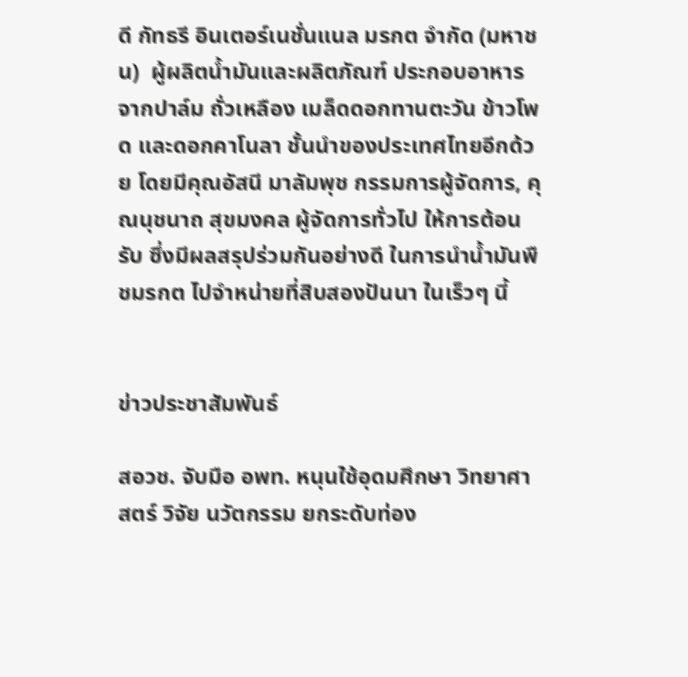ดี กัทธรี อินเตอร์เนชั่นแนล มรกต จำกัด (มหาชน)  ผู้ผลิตน้ำมันและผลิตภัณฑ์ ประกอบอาหารจากปาล์ม ถั่วเหลือง เมล็ดดอกทานตะวัน ข้าวโพด และดอกคาโนลา ชั้นนำของประเทศไทยอีกด้วย โดยมีคุณอัสนี มาลัมพุช กรรมการผู้จัดการ, คุณนุชนาถ สุขมงคล ผู้จัดการทั่วไป ให้การต้อนรับ ซึ่งมีผลสรุปร่วมกันอย่างดี ในการนำน้ำมันพืชมรกต ไปจำหน่ายที่สิบสองปันนา ในเร็วๆ นี้


ข่าวประชาสัมพันธ์

สอวช. จับมือ อพท. หนุนใช้อุดมศึกษา วิทยาศาสตร์ วิจัย นวัตกรรม ยกระดับท่อง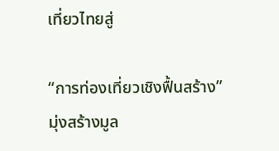เที่ยวไทยสู่

“การท่องเที่ยวเชิงฟื้นสร้าง” มุ่งสร้างมูล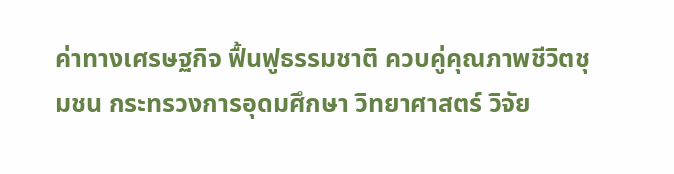ค่าทางเศรษฐกิจ ฟื้นฟูธรรมชาติ ควบคู่คุณภาพชีวิตชุมชน กระทรวงการอุดมศึกษา วิทยาศาสตร์ วิจัย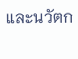และนวัตก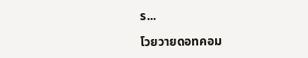ร...

โวยวายดอทคอม